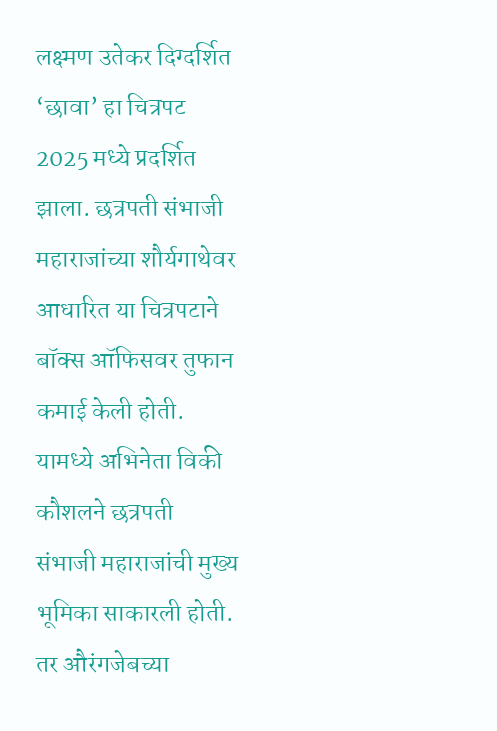लक्ष्मण उतेकर दिग्दर्शित ‘छावा’ हा चित्रपट 2025 मध्ये प्रदर्शित झाला. छत्रपती संभाजी महाराजांच्या शौर्यगाथेवर आधारित या चित्रपटाने बॉक्स ऑफिसवर तुफान कमाई केली होती. यामध्ये अभिनेता विकी कौशलने छत्रपती संभाजी महाराजांची मुख्य भूमिका साकारली होती. तर औरंगजेबच्या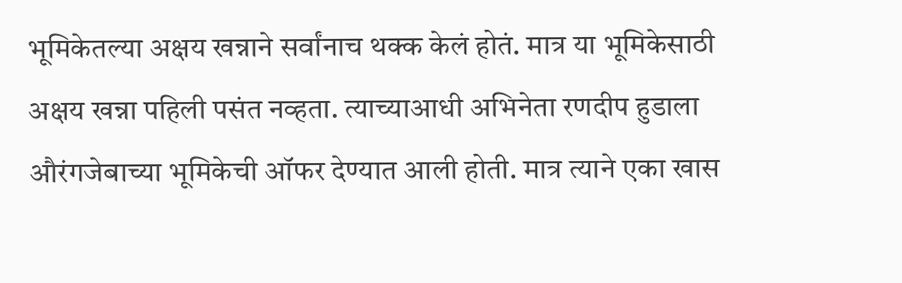भूमिकेतल्या अक्षय खन्नाने सर्वांनाच थक्क केलं होतं. मात्र या भूमिकेसाठी अक्षय खन्ना पहिली पसंत नव्हता. त्याच्याआधी अभिनेता रणदीप हुडाला औरंगजेबाच्या भूमिकेची ऑफर देण्यात आली होती. मात्र त्याने एका खास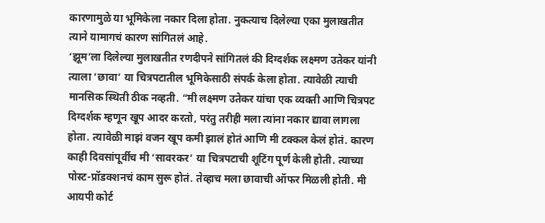कारणामुळे या भूमिकेला नकार दिला होता. नुकत्याच दिलेल्या एका मुलाखतीत त्याने यामागचं कारण सांगितलं आहे.
‘झूम’ला दिलेल्या मुलाखतीत रणदीपने सांगितलं की दिग्दर्शक लक्ष्मण उतेकर यांनी त्याला ‘छावा’ या चित्रपटातील भूमिकेसाठी संपर्क केला होता. त्यावेळी त्याची मानसिक स्थिती ठीक नव्हती. “मी लक्ष्मण उतेकर यांचा एक व्यक्ती आणि चित्रपट दिग्दर्शक म्हणून खूप आदर करतो, परंतु तरीही मला त्यांना नकार द्यावा लागला होता. त्यावेळी माझं वजन खूप कमी झालं होतं आणि मी टक्कल केलं होतं. कारण काही दिवसांपूर्वीच मी ‘सावरकर’ या चित्रपटाची शूटिंग पूर्ण केली होती. त्याच्या पोस्ट-प्रॉडक्शनचं काम सुरू होतं. तेव्हाच मला छावाची ऑफर मिळली होती. मी आयपी कोर्ट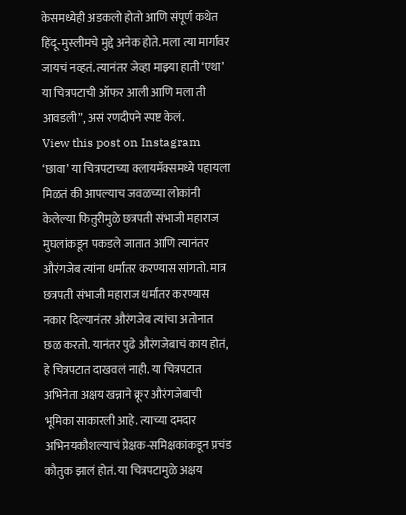केसमध्येही अडकलो होतो आणि संपूर्ण कथेत हिंदू-मुस्लीमचे मुद्दे अनेक होते. मला त्या मार्गावर जायचं नव्हतं. त्यानंतर जेव्हा माझ्या हाती ‘एथा’ या चित्रपटाची ऑफर आली आणि मला ती आवडली”, असं रणदीपने स्पष्ट केलं.
View this post on Instagram
‘छावा’ या चित्रपटाच्या क्लायमॅक्समध्ये पहायला मिळतं की आपल्याच जवळच्या लोकांनी केलेल्या फितुरीमुळे छत्रपती संभाजी महाराज मुघलांकडून पकडले जातात आणि त्यानंतर औरंगजेब त्यांना धर्मांतर करण्यास सांगतो. मात्र छत्रपती संभाजी महाराज धर्मांतर करण्यास नकार दिल्यानंतर औरंगजेब त्यांचा अतोनात छळ करतो. यानंतर पुढे औरंगजेबाचं काय होतं, हे चित्रपटात दाखवलं नाही. या चित्रपटात अभिनेता अक्षय खन्नाने क्रूर औरंगजेबाची भूमिका साकारली आहे. त्याच्या दमदार अभिनयकौशल्याचं प्रेक्षक-समिक्षकांकडून प्रचंड कौतुक झालं होतं. या चित्रपटामुळे अक्षय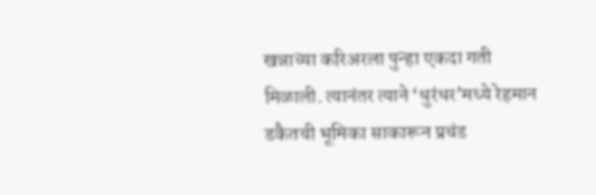खन्नाच्या करिअरला पुन्हा एकदा गती मिळाली. त्यानंतर त्याने ‘धुरंधर’मध्ये रेहमान डकैतची भूमिका साकारून प्रचंड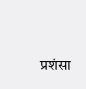प्रशंसा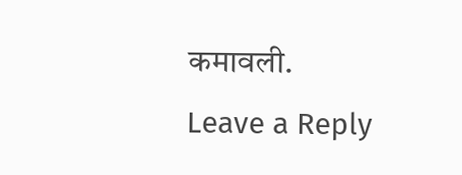कमावली.
Leave a Reply